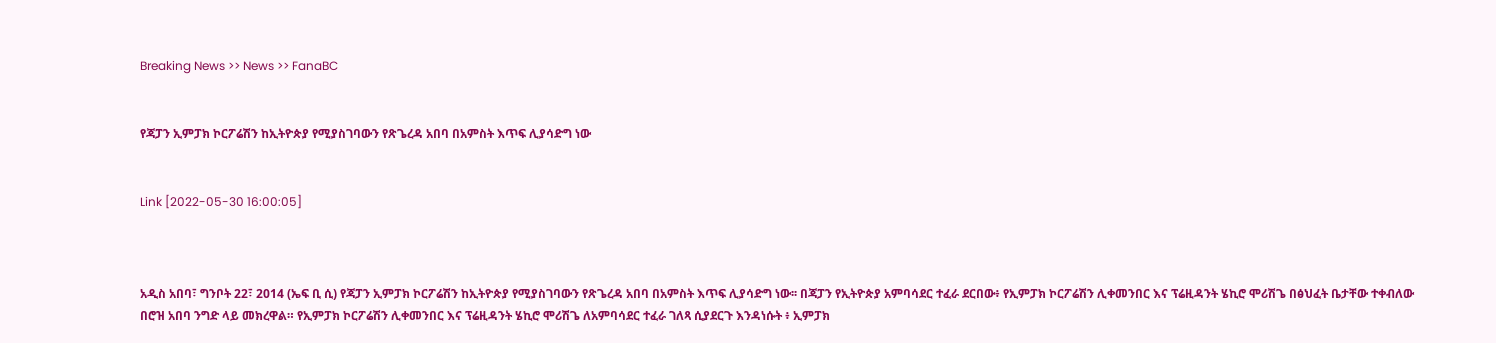Breaking News >> News >> FanaBC


የጃፓን ኢምፓክ ኮርፖሬሽን ከኢትዮጵያ የሚያስገባውን የጽጌረዳ አበባ በአምስት እጥፍ ሊያሳድግ ነው


Link [2022-05-30 16:00:05]



አዲስ አበባ፣ ግንቦት 22፣ 2014 (ኤፍ ቢ ሲ) የጃፓን ኢምፓክ ኮርፖሬሽን ከኢትዮጵያ የሚያስገባውን የጽጌረዳ አበባ በአምስት እጥፍ ሊያሳድግ ነው፡፡ በጃፓን የኢትዮጵያ አምባሳደር ተፈራ ደርበው፥ የኢምፓክ ኮርፖሬሽን ሊቀመንበር እና ፕሬዚዳንት ሄኪሮ ሞሪሽጌ በፅህፈት ቤታቸው ተቀብለው በሮዝ አበባ ንግድ ላይ መክረዋል። የኢምፓክ ኮርፖሬሽን ሊቀመንበር እና ፕሬዚዳንት ሄኪሮ ሞሪሽጌ ለአምባሳደር ተፈራ ገለጻ ሲያደርጉ እንዳነሱት ፥ ኢምፓክ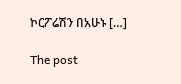ኮርፖሬሽን በአሁኑ […]

The post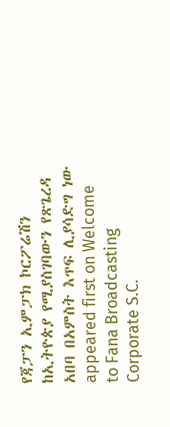የጃፓን ኢምፓክ ኮርፖሬሽን ከኢትዮጵያ የሚያስገባውን የጽጌረዳ አበባ በአምስት እጥፍ ሊያሳድግ ነው appeared first on Welcome to Fana Broadcasting Corporate S.C.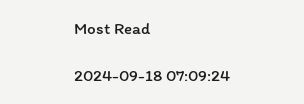Most Read

2024-09-18 07:09:24